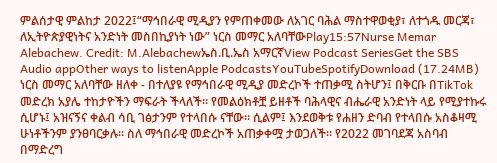ምልሰታዊ ምልከታ 2022፤“ማኅበራዊ ሚዲያን የምጠቀመው ለአገር ባሕል ማስተዋወቂያ፣ ለተጎዱ መርጃ፣ ለኢትዮጵያዊነትና አንድነት መስበኪያነት ነው” ነርስ መማር አለባቸውPlay15:57Nurse Memar Alebachew. Credit: M.Alebachewኤስ.ቢ.ኤስ አማርኛView Podcast SeriesGet the SBS Audio appOther ways to listenApple PodcastsYouTubeSpotifyDownload (17.24MB) ነርስ መማር አለባቸው ዘለቀ - በተለያዩ የማኅበራዊ ሚዲያ መድረኮች ተጠቃሚ ስትሆን፤ በቅርቡ በTikTok መድረክ አያሌ ተከታዮችን ማፍራት ችላለች። የመልዕክቶቿ ይዘቶች ባሕላዊና ብሔራዊ አንድነት ላይ የሚያተኩሩ ሲሆኑ፤ አዝናኝና ቀልብ ሳቢ ገፅታንም የተላበሱ ናቸው። ሲልም፤ እንደወቅቱ የሐዘን ድባብ የተላበሱ አስቆዛሚ ሁነቶችንም ያንፀባርቃሉ። ስለ ማኅበራዊ መድረኮች አጠቃቀሟ ታወጋለች። የ2022 መገባደጃ አስባብ በማድረግ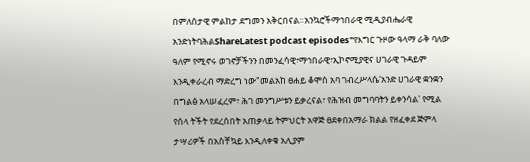በምለሰታዊ ምልከታ ደግመን አቅርበናል።አንኳሮችማኅበራዊ ሚዲያብሔራዊ አንድነትባሕልShareLatest podcast episodes"የእግር ጉዞው ዓላማ ራቅ ባለው ዓለም የሚኖሩ ወገኖቻችንን በመንፈሳዊ፣ማኅበራዊ፣ኢኮኖሚያዊና ሀገራዊ ጉዳይም እንዲቀራረብ ማድረግ ነው"መልአከ ፀሐይ ቆሞስ አባ ገብረሥላሴ'አንድ ሀገራዊ ቋንቋን በግልፅ አላሠፈረም፣ ሕገ መንግሥቱን ይቃረናል፣ የሕዝብ መግባባትን ይቀንሳል' የሚል የሰላ ትችት የደረሰበት አጠቃላይ ትምህርት አዋጅ ፀደቀበአማራ ክልል የዘፈቀደ ጅምላ ታሣሪዎች በአስቸኳይ እንዲለቀቁ አሊያም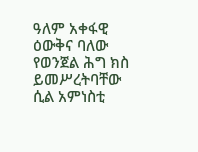ዓለም አቀፋዊ ዕውቅና ባለው የወንጀል ሕግ ክስ ይመሥረትባቸው ሲል አምነስቲ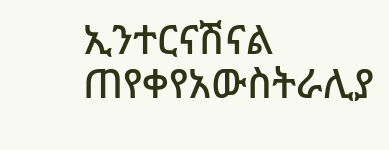ኢንተርናሽናል ጠየቀየአውስትራሊያ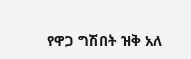የዋጋ ግሽበት ዝቅ አለ